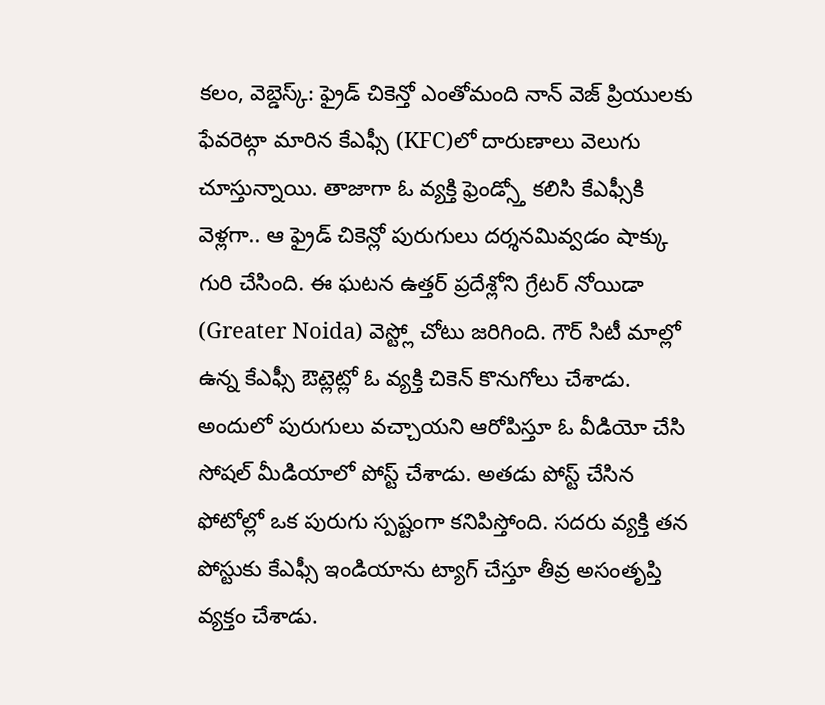కలం, వెబ్డెస్క్: ఫ్రైడ్ చికెన్తో ఎంతోమంది నాన్ వెజ్ ప్రియులకు ఫేవరెట్గా మారిన కేఎఫ్సీ (KFC)లో దారుణాలు వెలుగు చూస్తున్నాయి. తాజాగా ఓ వ్యక్తి ఫ్రెండ్స్తో కలిసి కేఎఫ్సీకి వెళ్లగా.. ఆ ఫ్రైడ్ చికెన్లో పురుగులు దర్శనమివ్వడం షాక్కు గురి చేసింది. ఈ ఘటన ఉత్తర్ ప్రదేశ్లోని గ్రేటర్ నోయిడా (Greater Noida) వెస్ట్లో చోటు జరిగింది. గౌర్ సిటీ మాల్లో ఉన్న కేఎఫ్సీ ఔట్లెట్లో ఓ వ్యక్తి చికెన్ కొనుగోలు చేశాడు. అందులో పురుగులు వచ్చాయని ఆరోపిస్తూ ఓ వీడియో చేసి సోషల్ మీడియాలో పోస్ట్ చేశాడు. అతడు పోస్ట్ చేసిన ఫోటోల్లో ఒక పురుగు స్పష్టంగా కనిపిస్తోంది. సదరు వ్యక్తి తన పోస్టుకు కేఎఫ్సీ ఇండియాను ట్యాగ్ చేస్తూ తీవ్ర అసంతృప్తి వ్యక్తం చేశాడు.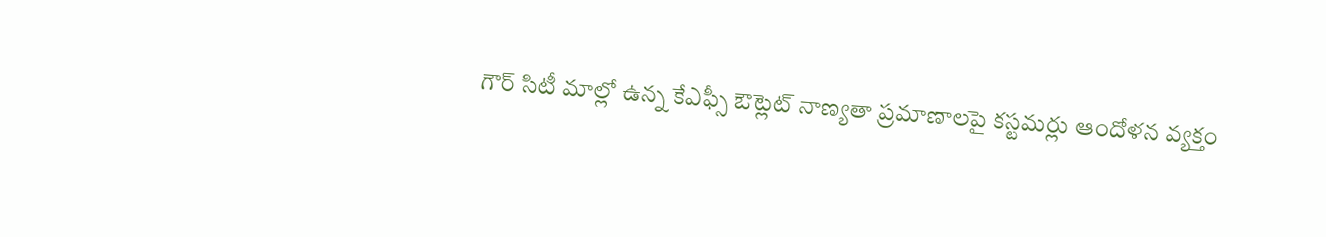గౌర్ సిటీ మాల్లో ఉన్న కేఎఫ్సీ ఔట్లెట్ నాణ్యతా ప్రమాణాలపై కస్టమర్లు ఆందోళన వ్యక్తం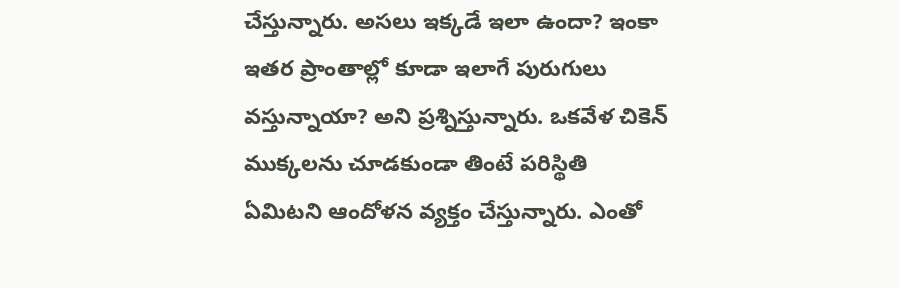చేస్తున్నారు. అసలు ఇక్కడే ఇలా ఉందా? ఇంకా ఇతర ప్రాంతాల్లో కూడా ఇలాగే పురుగులు వస్తున్నాయా? అని ప్రశ్నిస్తున్నారు. ఒకవేళ చికెన్ ముక్కలను చూడకుండా తింటే పరిస్థితి ఏమిటని ఆందోళన వ్యక్తం చేస్తున్నారు. ఎంతో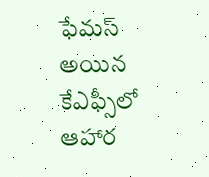ఫేమస్ అయిన కేఎఫ్సీలో ఆహార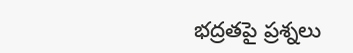భద్రతపై ప్రశ్నలు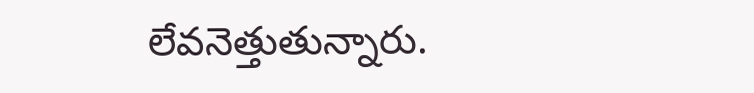లేవనెత్తుతున్నారు.